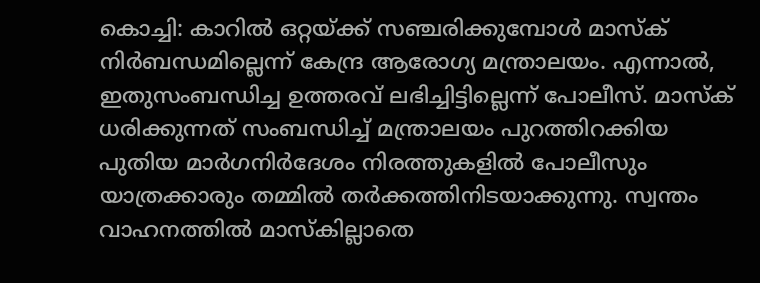കൊച്ചി: കാറിൽ ഒറ്റയ്ക്ക് സഞ്ചരിക്കുമ്പോൾ മാസ്ക് നിർബന്ധമില്ലെന്ന് കേന്ദ്ര ആരോഗ്യ മന്ത്രാലയം. എന്നാൽ, ഇതുസംബന്ധിച്ച ഉത്തരവ് ലഭിച്ചിട്ടില്ലെന്ന് പോലീസ്. മാസ്ക് ധരിക്കുന്നത് സംബന്ധിച്ച് മന്ത്രാലയം പുറത്തിറക്കിയ പുതിയ മാർഗനിർദേശം നിരത്തുകളിൽ പോലീസും യാത്രക്കാരും തമ്മിൽ തർക്കത്തിനിടയാക്കുന്നു. സ്വന്തം വാഹനത്തിൽ മാസ്കില്ലാതെ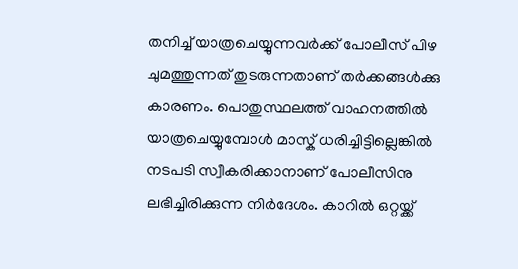തനിച്ച് യാത്രചെയ്യുന്നവർക്ക് പോലീസ് പിഴ ചുമത്തുന്നത് തുടരുന്നതാണ് തർക്കങ്ങൾക്കു കാരണം. പൊതുസ്ഥലത്ത് വാഹനത്തിൽ യാത്രചെയ്യുമ്പോൾ മാസ്ക് ധരിച്ചിട്ടില്ലെങ്കിൽ നടപടി സ്വീകരിക്കാനാണ് പോലീസിനു ലഭിച്ചിരിക്കുന്ന നിർദേശം. കാറിൽ ഒറ്റയ്ക്ക്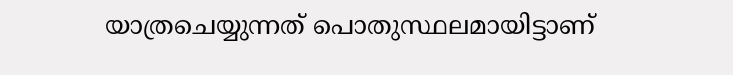യാത്രചെയ്യുന്നത് പൊതുസ്ഥലമായിട്ടാണ്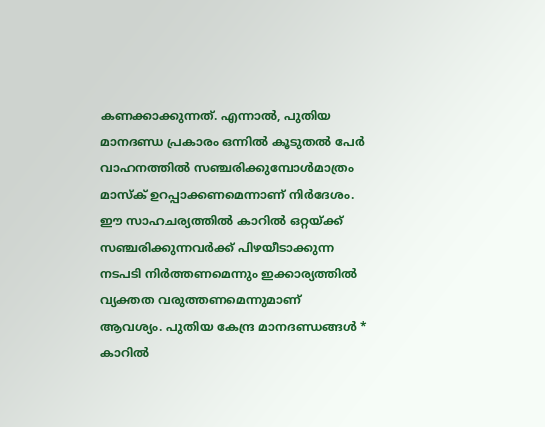കണക്കാക്കുന്നത്. എന്നാൽ, പുതിയ മാനദണ്ഡ പ്രകാരം ഒന്നിൽ കൂടുതൽ പേർ വാഹനത്തിൽ സഞ്ചരിക്കുമ്പോൾമാത്രം മാസ്ക് ഉറപ്പാക്കണമെന്നാണ് നിർദേശം. ഈ സാഹചര്യത്തിൽ കാറിൽ ഒറ്റയ്ക്ക് സഞ്ചരിക്കുന്നവർക്ക് പിഴയീടാക്കുന്ന നടപടി നിർത്തണമെന്നും ഇക്കാര്യത്തിൽ വ്യക്തത വരുത്തണമെന്നുമാണ് ആവശ്യം. പുതിയ കേന്ദ്ര മാനദണ്ഡങ്ങൾ * കാറിൽ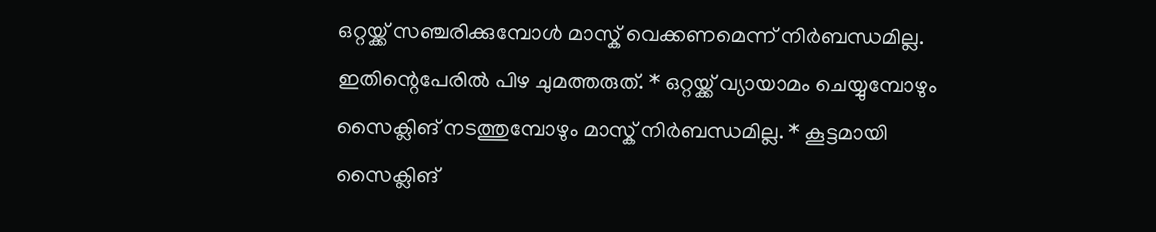ഒറ്റയ്ക്ക് സഞ്ചരിക്കുമ്പോൾ മാസ്ക് വെക്കണമെന്ന് നിർബന്ധമില്ല. ഇതിന്റെപേരിൽ പിഴ ചുമത്തരുത്. * ഒറ്റയ്ക്ക് വ്യായാമം ചെയ്യുമ്പോഴും സൈക്ലിങ് നടത്തുമ്പോഴും മാസ്ക് നിർബന്ധമില്ല. * കൂട്ടമായി സൈക്ലിങ്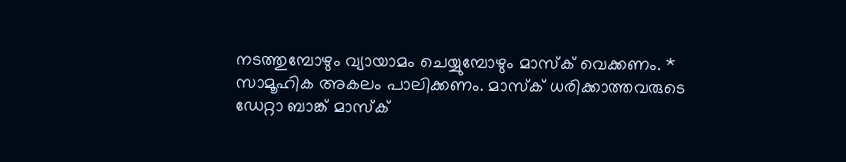നടത്തുമ്പോഴും വ്യായാമം ചെയ്യുമ്പോഴും മാസ്ക് വെക്കണം. * സാമൂഹിക അകലം പാലിക്കണം. മാസ്ക് ധരിക്കാത്തവരുടെ ഡേറ്റാ ബാങ്ക് മാസ്ക്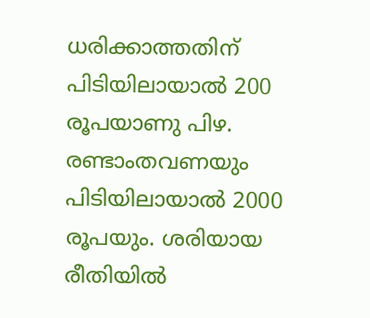ധരിക്കാത്തതിന് പിടിയിലായാൽ 200 രൂപയാണു പിഴ. രണ്ടാംതവണയും പിടിയിലായാൽ 2000 രൂപയും. ശരിയായ രീതിയിൽ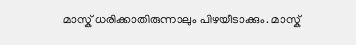മാസ്ക് ധരിക്കാതിരുന്നാലും പിഴയീടാക്കും. മാസ്ക്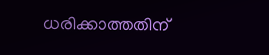ധരിക്കാത്തതിന്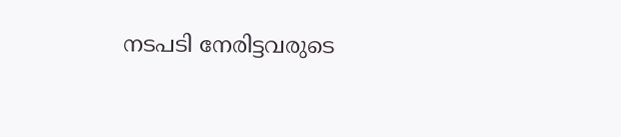നടപടി നേരിട്ടവരുടെ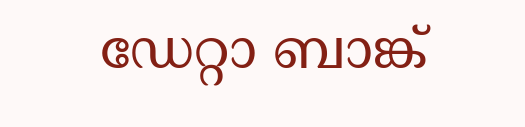ഡേറ്റാ ബാങ്ക്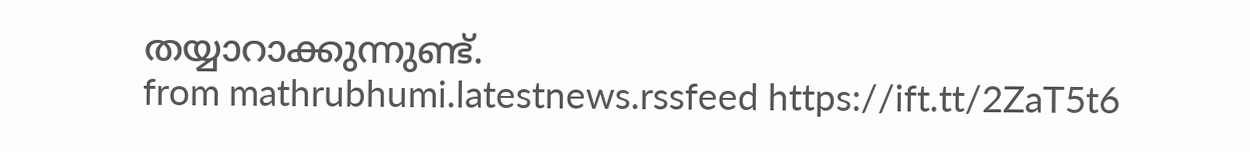തയ്യാറാക്കുന്നുണ്ട്.
from mathrubhumi.latestnews.rssfeed https://ift.tt/2ZaT5t6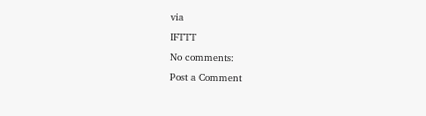via
IFTTT
No comments:
Post a Comment